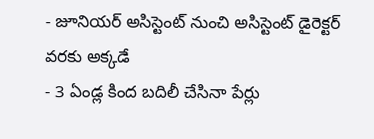- జూనియర్ అసిస్టెంట్ నుంచి అసిస్టెంట్ డైరెక్టర్ వరకు అక్కడే
- 3 ఏండ్ల కింద బదిలీ చేసినా పేర్లు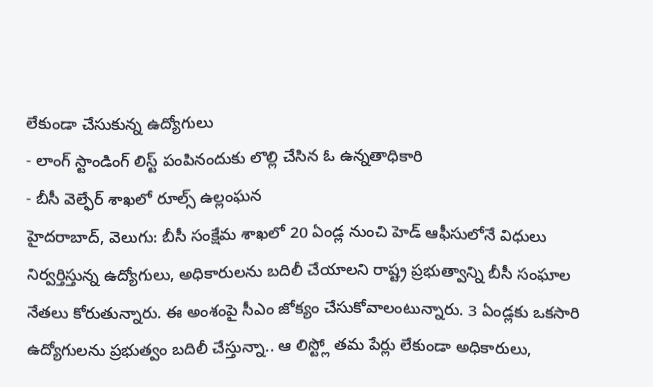లేకుండా చేసుకున్న ఉద్యోగులు
- లాంగ్ స్టాండింగ్ లిస్ట్ పంపినందుకు లొల్లి చేసిన ఓ ఉన్నతాధికారి
- బీసీ వెల్ఫేర్ శాఖలో రూల్స్ ఉల్లంఘన
హైదరాబాద్, వెలుగు: బీసీ సంక్షేమ శాఖలో 20 ఏండ్ల నుంచి హెడ్ ఆఫీసులోనే విధులు నిర్వర్తిస్తున్న ఉద్యోగులు, అధికారులను బదిలీ చేయాలని రాష్ట్ర ప్రభుత్వాన్ని బీసీ సంఘాల నేతలు కోరుతున్నారు. ఈ అంశంపై సీఎం జోక్యం చేసుకోవాలంటున్నారు. 3 ఏండ్లకు ఒకసారి ఉద్యోగులను ప్రభుత్వం బదిలీ చేస్తున్నా.. ఆ లిస్ట్లో తమ పేర్లు లేకుండా అధికారులు,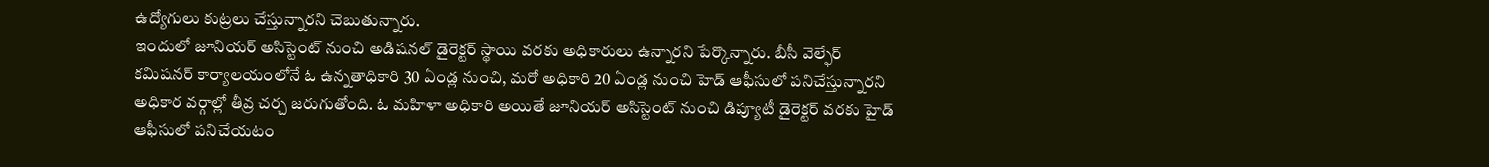ఉద్యోగులు కుట్రలు చేస్తున్నారని చెబుతున్నారు.
ఇందులో జూనియర్ అసిస్టెంట్ నుంచి అడిషనల్ డైరెక్టర్ స్థాయి వరకు అధికారులు ఉన్నారని పేర్కొన్నారు. బీసీ వెల్ఫేర్ కమిషనర్ కార్యాలయంలోనే ఓ ఉన్నతాధికారి 30 ఏండ్ల నుంచి, మరో అధికారి 20 ఏండ్ల నుంచి హెడ్ ఆఫీసులో పనిచేస్తున్నారని అధికార వర్గాల్లో తీవ్ర చర్చ జరుగుతోంది. ఓ మహిళా అధికారి అయితే జూనియర్ అసిస్టెంట్ నుంచి డిప్యూటీ డైరెక్టర్ వరకు హైడ్ ఆఫీసులో పనిచేయటం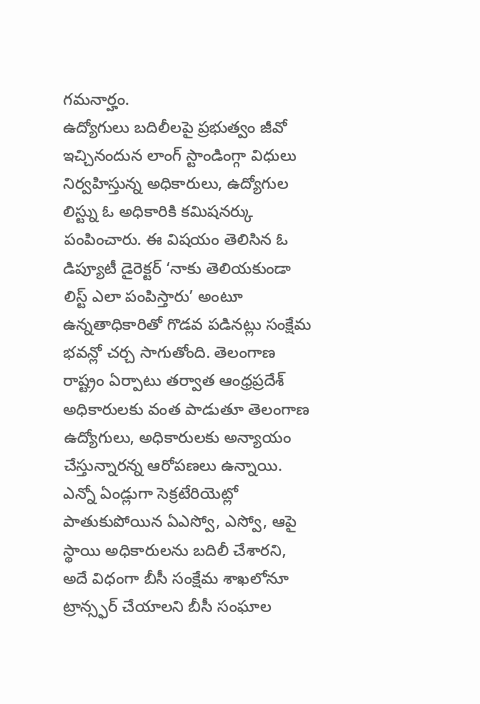గమనార్హం.
ఉద్యోగులు బదిలీలపై ప్రభుత్వం జీవో ఇచ్చినందున లాంగ్ స్టాండింగ్గా విధులు నిర్వహిస్తున్న అధికారులు, ఉద్యోగుల లిస్ట్ను ఓ అధికారికి కమిషనర్కు పంపించారు. ఈ విషయం తెలిసిన ఓ డిప్యూటీ డైరెక్టర్ ‘నాకు తెలియకుండా లిస్ట్ ఎలా పంపిస్తారు’ అంటూ ఉన్నతాధికారితో గొడవ పడినట్లు సంక్షేమ భవన్లో చర్చ సాగుతోంది. తెలంగాణ రాష్ట్రం ఏర్పాటు తర్వాత ఆంధ్రప్రదేశ్ అధికారులకు వంత పాడుతూ తెలంగాణ ఉద్యోగులు, అధికారులకు అన్యాయం చేస్తున్నారన్న ఆరోపణలు ఉన్నాయి. ఎన్నో ఏండ్లుగా సెక్రటేరియెట్లో పాతుకుపోయిన ఏఎస్వో, ఎస్వో, ఆపై స్థాయి అధికారులను బదిలీ చేశారని, అదే విధంగా బీసీ సంక్షేమ శాఖలోనూ ట్రాన్స్ఫర్ చేయాలని బీసీ సంఘాల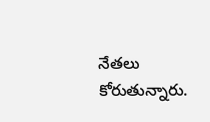నేతలు కోరుతున్నారు.